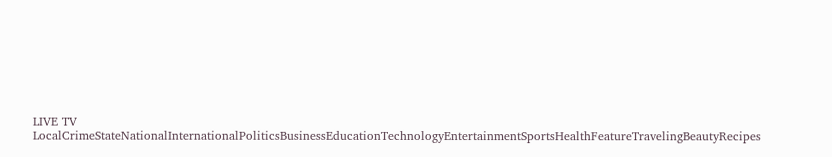LIVE TV LocalCrimeStateNationalInternationalPoliticsBusinessEducationTechnologyEntertainmentSportsHealthFeatureTravelingBeautyRecipes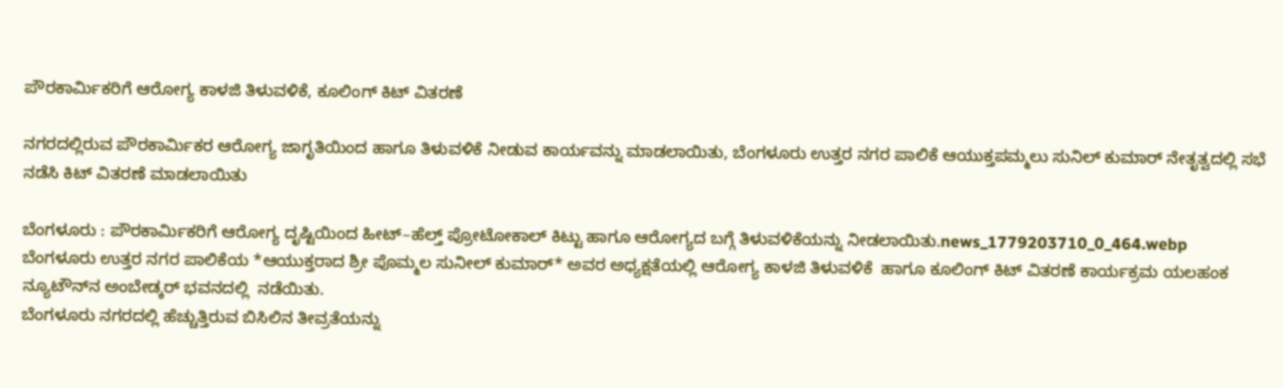ಪೌರಕಾರ್ಮಿಕರಿಗೆ ಆರೋಗ್ಯ ಕಾಳಜಿ ತಿಳುವಳಿಕೆ, ಕೂಲಿಂಗ್ ಕಿಟ್ ವಿತರಣೆ

ನಗರದಲ್ಲಿರುವ ಪೌರಕಾರ್ಮಿಕರ ಆರೋಗ್ಯ ಜಾಗೃತಿಯಿಂದ ಹಾಗೂ ತಿಳುವಳಿಕೆ ನೀಡುವ ಕಾರ್ಯವನ್ನು ಮಾಡಲಾಯಿತು, ಬೆಂಗಳೂರು ಉತ್ತರ ನಗರ ಪಾಲಿಕೆ ಆಯುಕ್ತಪಮ್ಮಲು ಸುನಿಲ್ ಕುಮಾರ್ ನೇತೃತ್ವದಲ್ಲಿ ಸಭೆ ನಡೆಸಿ ಕಿಟ್ ವಿತರಣೆ ಮಾಡಲಾಯಿತು

ಬೆಂಗಳೂರು : ಪೌರಕಾರ್ಮಿಕರಿಗೆ ಆರೋಗ್ಯ ದೃಷ್ಟಿಯಿಂದ ಹೀಟ್–ಹೆಲ್ತ್ ಪ್ರೋಟೋಕಾಲ್ ಕಿಟ್ಟು ಹಾಗೂ ಆರೋಗ್ಯದ ಬಗ್ಗೆ ತಿಳುವಳಿಕೆಯನ್ನು ನೀಡಲಾಯಿತು.news_1779203710_0_464.webp
ಬೆಂಗಳೂರು ಉತ್ತರ ನಗರ ಪಾಲಿಕೆಯ *ಆಯುಕ್ತರಾದ ಶ್ರೀ ಪೊಮ್ಮಲ ಸುನೀಲ್ ಕುಮಾರ್* ಅವರ ಅಧ್ಯಕ್ಷತೆಯಲ್ಲಿ ಆರೋಗ್ಯ ಕಾಳಜಿ ತಿಳುವಳಿಕೆ  ಹಾಗೂ ಕೂಲಿಂಗ್ ಕಿಟ್ ವಿತರಣೆ ಕಾರ್ಯಕ್ರಮ ಯಲಹಂಕ ನ್ಯೂಟೌನ್‌ನ ಅಂಬೇಡ್ಕರ್ ಭವನದಲ್ಲಿ  ನಡೆಯಿತು.
ಬೆಂಗಳೂರು ನಗರದಲ್ಲಿ ಹೆಚ್ಚುತ್ತಿರುವ ಬಿಸಿಲಿನ ತೀವ್ರತೆಯನ್ನು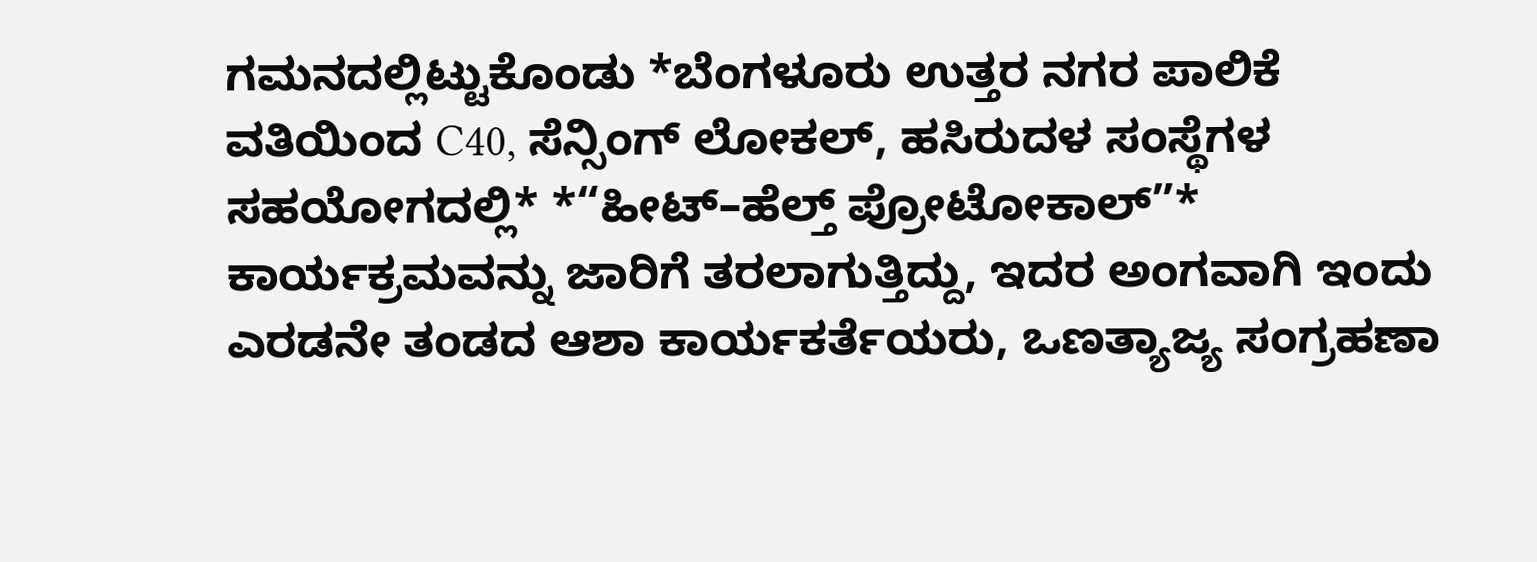ಗಮನದಲ್ಲಿಟ್ಟುಕೊಂಡು *ಬೆಂಗಳೂರು ಉತ್ತರ ನಗರ ಪಾಲಿಕೆ ವತಿಯಿಂದ C40, ಸೆನ್ಸಿಂಗ್ ಲೋಕಲ್, ಹಸಿರುದಳ ಸಂಸ್ಥೆಗಳ ಸಹಯೋಗದಲ್ಲಿ* *“ಹೀಟ್–ಹೆಲ್ತ್ ಪ್ರೋಟೋಕಾಲ್”* ಕಾರ್ಯಕ್ರಮವನ್ನು ಜಾರಿಗೆ ತರಲಾಗುತ್ತಿದ್ದು, ಇದರ ಅಂಗವಾಗಿ ಇಂದು ಎರಡನೇ ತಂಡದ ಆಶಾ ಕಾರ್ಯಕರ್ತೆಯರು, ಒಣತ್ಯಾಜ್ಯ ಸಂಗ್ರಹಣಾ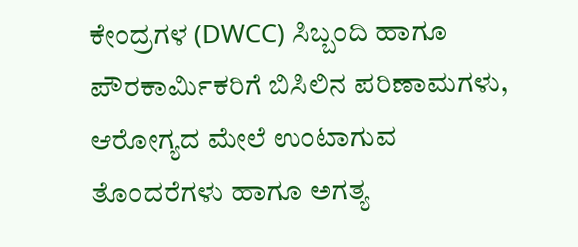ಕೇಂದ್ರಗಳ (DWCC) ಸಿಬ್ಬಂದಿ ಹಾಗೂ ಪೌರಕಾರ್ಮಿಕರಿಗೆ ಬಿಸಿಲಿನ ಪರಿಣಾಮಗಳು, ಆರೋಗ್ಯದ ಮೇಲೆ ಉಂಟಾಗುವ ತೊಂದರೆಗಳು ಹಾಗೂ ಅಗತ್ಯ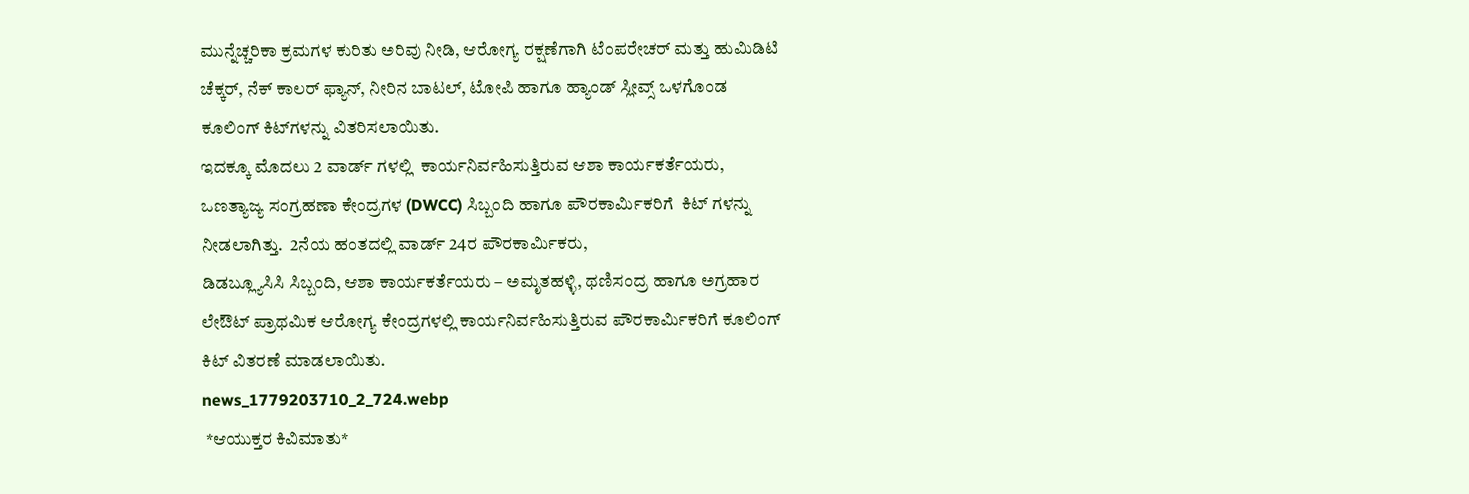ಮುನ್ನೆಚ್ಚರಿಕಾ ಕ್ರಮಗಳ ಕುರಿತು ಅರಿವು ನೀಡಿ, ಆರೋಗ್ಯ ರಕ್ಷಣೆಗಾಗಿ ಟೆಂಪರೇಚರ್ ಮತ್ತು ಹುಮಿಡಿಟಿ ಚೆಕ್ಕರ್, ನೆಕ್ ಕಾಲರ್ ಫ್ಯಾನ್, ನೀರಿನ ಬಾಟಲ್, ಟೋಪಿ ಹಾಗೂ ಹ್ಯಾಂಡ್ ಸ್ಲೀವ್ಸ್ ಒಳಗೊಂಡ ಕೂಲಿಂಗ್ ಕಿಟ್‌ಗಳನ್ನು ವಿತರಿಸಲಾಯಿತು.
ಇದಕ್ಕೂ ಮೊದಲು 2 ವಾರ್ಡ್ ಗಳಲ್ಲಿ  ಕಾರ್ಯನಿರ್ವಹಿಸುತ್ತಿರುವ ಆಶಾ ಕಾರ್ಯಕರ್ತೆಯರು, ಒಣತ್ಯಾಜ್ಯ ಸಂಗ್ರಹಣಾ ಕೇಂದ್ರಗಳ (DWCC) ಸಿಬ್ಬಂದಿ ಹಾಗೂ ಪೌರಕಾರ್ಮಿಕರಿಗೆ  ಕಿಟ್ ಗಳನ್ನು ನೀಡಲಾಗಿತ್ತು.  2ನೆಯ ಹಂತದಲ್ಲಿ ವಾರ್ಡ್ 24ರ ಪೌರಕಾರ್ಮಿಕರು,
ಡಿಡಬ್ಲ್ಯೂಸಿಸಿ ಸಿಬ್ಬಂದಿ, ಆಶಾ ಕಾರ್ಯಕರ್ತೆಯರು – ಅಮೃತಹಳ್ಳಿ, ಥಣಿಸಂದ್ರ ಹಾಗೂ ಅಗ್ರಹಾರ ಲೇಔಟ್ ಪ್ರಾಥಮಿಕ ಆರೋಗ್ಯ ಕೇಂದ್ರಗಳಲ್ಲಿ ಕಾರ್ಯನಿರ್ವಹಿಸುತ್ತಿರುವ ಪೌರಕಾರ್ಮಿಕರಿಗೆ ಕೂಲಿಂಗ್ ಕಿಟ್ ವಿತರಣೆ ಮಾಡಲಾಯಿತು.
news_1779203710_2_724.webp
 *ಆಯುಕ್ತರ ಕಿವಿಮಾತು*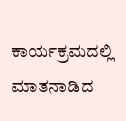ಕಾರ್ಯಕ್ರಮದಲ್ಲಿ ಮಾತನಾಡಿದ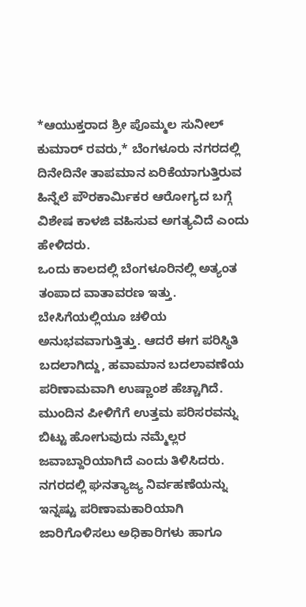*ಆಯುಕ್ತರಾದ ಶ್ರೀ ಪೊಮ್ಮಲ ಸುನೀಲ್ ಕುಮಾರ್ ರವರು,* ಬೆಂಗಳೂರು ನಗರದಲ್ಲಿ ದಿನೇದಿನೇ ತಾಪಮಾನ ಏರಿಕೆಯಾಗುತ್ತಿರುವ ಹಿನ್ನೆಲೆ ಪೌರಕಾರ್ಮಿಕರ ಆರೋಗ್ಯದ ಬಗ್ಗೆ ವಿಶೇಷ ಕಾಳಜಿ ವಹಿಸುವ ಅಗತ್ಯವಿದೆ ಎಂದು ಹೇಳಿದರು.
ಒಂದು ಕಾಲದಲ್ಲಿ ಬೆಂಗಳೂರಿನಲ್ಲಿ ಅತ್ಯಂತ ತಂಪಾದ ವಾತಾವರಣ ಇತ್ತು. ಬೇಸಿಗೆಯಲ್ಲಿಯೂ ಚಳಿಯ ಅನುಭವವಾಗುತ್ತಿತ್ತು. ಆದರೆ ಈಗ ಪರಿಸ್ಥಿತಿ ಬದಲಾಗಿದ್ದು, ಹವಾಮಾನ ಬದಲಾವಣೆಯ ಪರಿಣಾಮವಾಗಿ ಉಷ್ಣಾಂಶ ಹೆಚ್ಚಾಗಿದೆ. ಮುಂದಿನ ಪೀಳಿಗೆಗೆ ಉತ್ತಮ ಪರಿಸರವನ್ನು ಬಿಟ್ಟು ಹೋಗುವುದು ನಮ್ಮೆಲ್ಲರ ಜವಾಬ್ದಾರಿಯಾಗಿದೆ ಎಂದು ತಿಳಿಸಿದರು.
ನಗರದಲ್ಲಿ ಘನತ್ಯಾಜ್ಯ ನಿರ್ವಹಣೆಯನ್ನು ಇನ್ನಷ್ಟು ಪರಿಣಾಮಕಾರಿಯಾಗಿ ಜಾರಿಗೊಳಿಸಲು ಅಧಿಕಾರಿಗಳು ಹಾಗೂ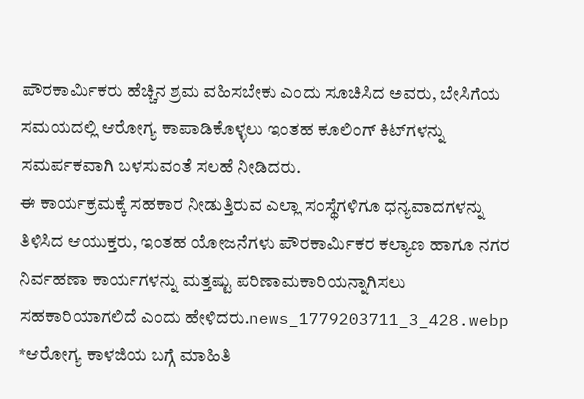ಪೌರಕಾರ್ಮಿಕರು ಹೆಚ್ಚಿನ ಶ್ರಮ ವಹಿಸಬೇಕು ಎಂದು ಸೂಚಿಸಿದ ಅವರು, ಬೇಸಿಗೆಯ ಸಮಯದಲ್ಲಿ ಆರೋಗ್ಯ ಕಾಪಾಡಿಕೊಳ್ಳಲು ಇಂತಹ ಕೂಲಿಂಗ್ ಕಿಟ್‌ಗಳನ್ನು ಸಮರ್ಪಕವಾಗಿ ಬಳಸುವಂತೆ ಸಲಹೆ ನೀಡಿದರು.
ಈ ಕಾರ್ಯಕ್ರಮಕ್ಕೆ ಸಹಕಾರ ನೀಡುತ್ತಿರುವ ಎಲ್ಲಾ ಸಂಸ್ಥೆಗಳಿಗೂ ಧನ್ಯವಾದಗಳನ್ನು ತಿಳಿಸಿದ ಆಯುಕ್ತರು, ಇಂತಹ ಯೋಜನೆಗಳು ಪೌರಕಾರ್ಮಿಕರ ಕಲ್ಯಾಣ ಹಾಗೂ ನಗರ ನಿರ್ವಹಣಾ ಕಾರ್ಯಗಳನ್ನು ಮತ್ತಷ್ಟು ಪರಿಣಾಮಕಾರಿಯನ್ನಾಗಿಸಲು ಸಹಕಾರಿಯಾಗಲಿದೆ ಎಂದು ಹೇಳಿದರು.news_1779203711_3_428.webp
*ಆರೋಗ್ಯ ಕಾಳಜಿಯ ಬಗ್ಗೆ ಮಾಹಿತಿ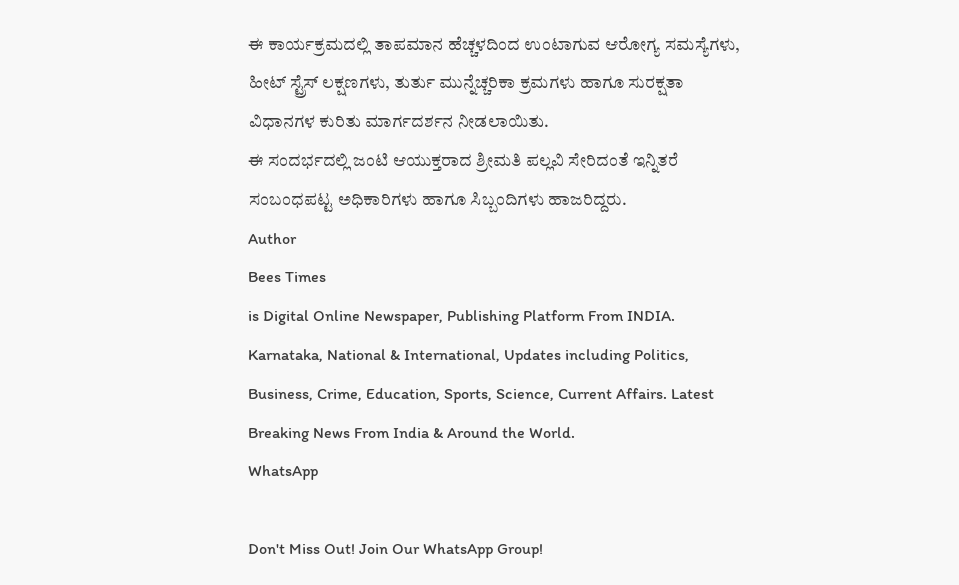ಈ ಕಾರ್ಯಕ್ರಮದಲ್ಲಿ ತಾಪಮಾನ ಹೆಚ್ಚಳದಿಂದ ಉಂಟಾಗುವ ಆರೋಗ್ಯ ಸಮಸ್ಯೆಗಳು, ಹೀಟ್ ಸ್ಟ್ರೆಸ್ ಲಕ್ಷಣಗಳು, ತುರ್ತು ಮುನ್ನೆಚ್ಚರಿಕಾ ಕ್ರಮಗಳು ಹಾಗೂ ಸುರಕ್ಷತಾ ವಿಧಾನಗಳ ಕುರಿತು ಮಾರ್ಗದರ್ಶನ ನೀಡಲಾಯಿತು.
ಈ ಸಂದರ್ಭದಲ್ಲಿ ಜಂಟಿ ಆಯುಕ್ತರಾದ ಶ್ರೀಮತಿ ಪಲ್ಲವಿ ಸೇರಿದಂತೆ ಇನ್ನಿತರೆ ಸಂಬಂಧಪಟ್ಟ ಅಧಿಕಾರಿಗಳು ಹಾಗೂ ಸಿಬ್ಬಂದಿಗಳು ಹಾಜರಿದ್ದರು.
Author
Bees Times
is Digital Online Newspaper, Publishing Platform From INDIA. Karnataka, National & International, Updates including Politics, Business, Crime, Education, Sports, Science, Current Affairs. Latest Breaking News From India & Around the World.
WhatsApp

Don't Miss Out! Join Our WhatsApp Group!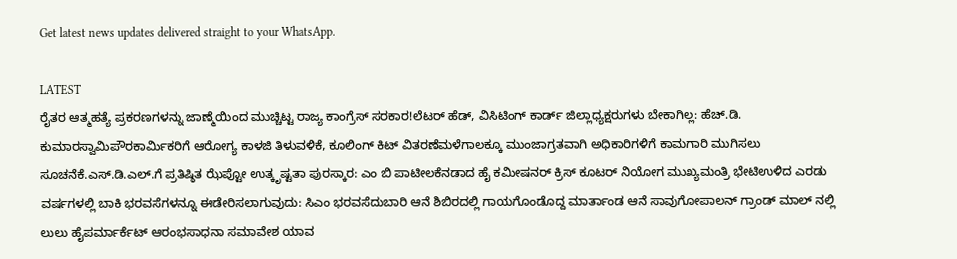Get latest news updates delivered straight to your WhatsApp.

LATEST
ರೈತರ ಆತ್ಮಹತ್ಯೆ ಪ್ರಕರಣಗಳನ್ನು ಜಾಣ್ಮೆಯಿಂದ ಮುಚ್ಚಿಟ್ಟ ರಾಜ್ಯ ಕಾಂಗ್ರೆಸ್ ಸರಕಾರ!ಲೆಟರ್ ಹೆಡ್, ವಿಸಿಟಿಂಗ್ ಕಾರ್ಡ್ ಜಿಲ್ಲಾಧ್ಯಕ್ಷರುಗಳು ಬೇಕಾಗಿಲ್ಲ: ಹೆಚ್.ಡಿ. ಕುಮಾರಸ್ವಾಮಿಪೌರಕಾರ್ಮಿಕರಿಗೆ ಆರೋಗ್ಯ ಕಾಳಜಿ ತಿಳುವಳಿಕೆ, ಕೂಲಿಂಗ್ ಕಿಟ್ ವಿತರಣೆಮಳೆಗಾಲಕ್ಕೂ ಮುಂಜಾಗ್ರತವಾಗಿ ಅಧಿಕಾರಿಗಳಿಗೆ ಕಾಮಗಾರಿ ಮುಗಿಸಲು ಸೂಚನೆಕೆ.ಎಸ್.ಡಿ.ಎಲ್.ಗೆ ಪ್ರತಿಷ್ಠಿತ ಝೆಪ್ಟೋ ಉತ್ಕೃಷ್ಟತಾ ಪುರಸ್ಕಾರ: ಎಂ ಬಿ ಪಾಟೀಲಕೆನಡಾದ ಹೈ ಕಮೀಷನರ್ ಕ್ರಿಸ್ ಕೂಟರ್ ನಿಯೋಗ ಮುಖ್ಯಮಂತ್ರಿ ಭೇಟಿಉಳಿದ ಎರಡು ವರ್ಷಗಳಲ್ಲಿ ಬಾಕಿ ಭರವಸೆಗಳನ್ನೂ ಈಡೇರಿಸಲಾಗುವುದು: ಸಿಎಂ ಭರವಸೆದುಬಾರಿ ಆನೆ ಶಿಬಿರದಲ್ಲಿ ಗಾಯಗೊಂಡೊದ್ದ ಮಾರ್ತಾಂಡ ಆನೆ ಸಾವುಗೋಪಾಲನ್ ಗ್ರಾಂಡ್ ಮಾಲ್ ನಲ್ಲಿ ಲುಲು ಹೈಪರ್ಮಾರ್ಕೆಟ್ ಆರಂಭಸಾಧನಾ ಸಮಾವೇಶ ಯಾವ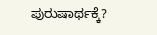ಪುರುಷಾರ್ಥಕ್ಕೆ?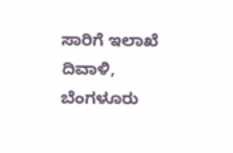ಸಾರಿಗೆ ಇಲಾಖೆ ದಿವಾಳಿ, ಬೆಂಗಳೂರು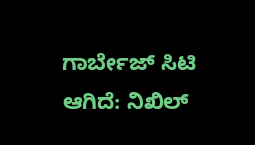ಗಾರ್ಬೇಜ್ ಸಿಟಿ ಆಗಿದೆ: ನಿಖಿಲ್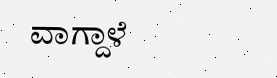ವಾಗ್ದಾಳೆ